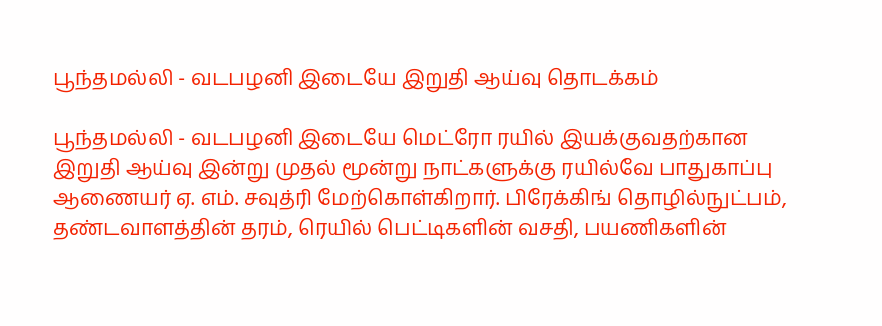பூந்தமல்லி - வடபழனி இடையே இறுதி ஆய்வு தொடக்கம்

பூந்தமல்லி - வடபழனி இடையே மெட்ரோ ரயில் இயக்குவதற்கான இறுதி ஆய்வு இன்று முதல் மூன்று நாட்களுக்கு ரயில்வே பாதுகாப்பு ஆணையர் ஏ. எம். சவுத்ரி மேற்கொள்கிறார். பிரேக்கிங் தொழில்நுட்பம், தண்டவாளத்தின் தரம், ரெயில் பெட்டிகளின் வசதி, பயணிகளின்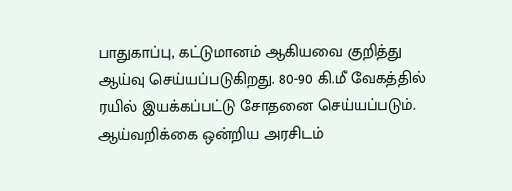பாதுகாப்பு, கட்டுமானம் ஆகியவை குறித்து ஆய்வு செய்யப்படுகிறது. 80-90 கி.மீ வேகத்தில் ரயில் இயக்கப்பட்டு சோதனை செய்யப்படும். ஆய்வறிக்கை ஒன்றிய அரசிடம்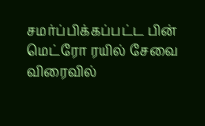சமர்ப்பிக்கப்பட்ட பின் மெட்ரோ ரயில் சேவை விரைவில்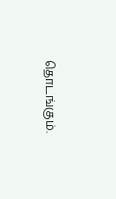தொடங்கும்.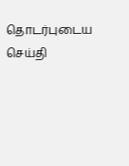தொடர்புடைய செய்தி